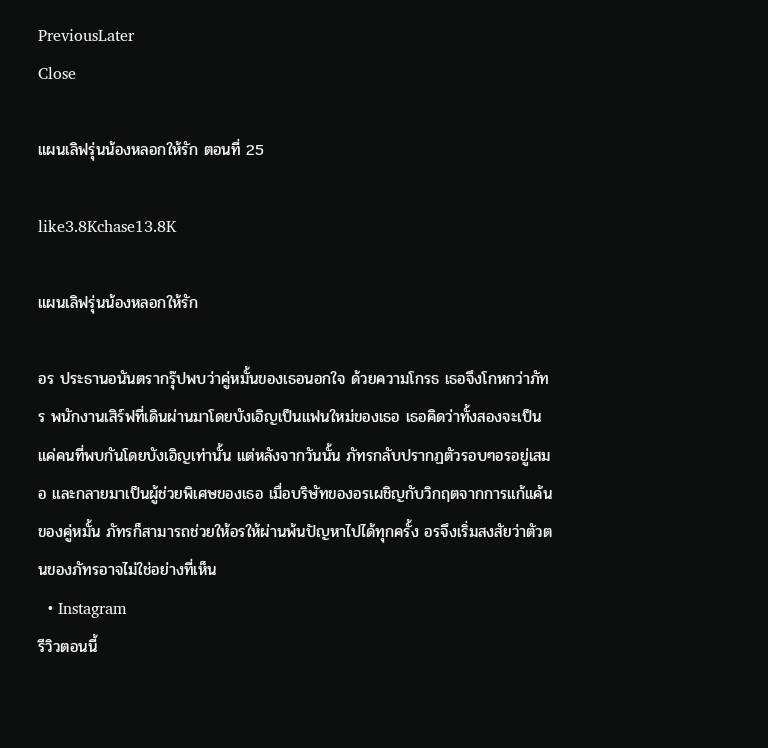PreviousLater
Close

แผนเลิฟรุ่นน้องหลอกให้รัก ตอนที่ 25

like3.8Kchase13.8K

แผนเลิฟรุ่นน้องหลอกให้รัก

อร ประธานอนันตรากรุ๊ปพบว่าคู่หมั้นของเธอนอกใจ ด้วยความโกรธ เธอจึงโกหกว่าภัทร พนักงานเสิร์ฟที่เดินผ่านมาโดยบังเอิญเป็นแฟนใหม่ของเธอ เธอคิดว่าทั้งสองจะเป็นแค่คนที่พบกันโดยบังเอิญเท่านั้น แต่หลังจากวันนั้น ภัทรกลับปรากฏตัวรอบๆอรอยู่เสมอ และกลายมาเป็นผู้ช่วยพิเศษของเธอ เมื่อบริษัทของอรเผชิญกับวิกฤตจากการแก้แค้นของคู่หมั้น ภัทรก็สามารถช่วยให้อรให้ผ่านพ้นปัญหาไปได้ทุกครั้ง อรจึงเริ่มสงสัยว่าตัวตนของภัทรอาจไม่ใช่อย่างที่เห็น
  • Instagram
รีวิวตอนนี้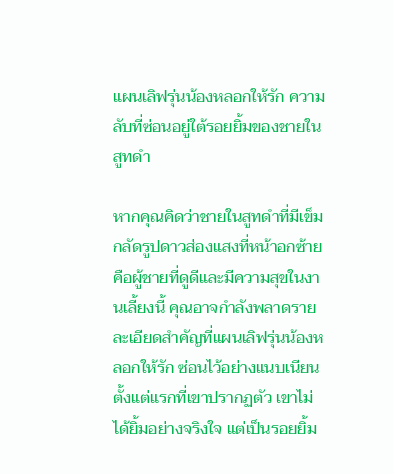แผนเลิฟรุ่นน้องหลอกให้รัก ความลับที่ซ่อนอยู่ใต้รอยยิ้มของชายในสูทดำ

หากคุณคิดว่าชายในสูทดำที่มีเข็มกลัดรูปดาวส่องแสงที่หน้าอกซ้ายคือผู้ชายที่ดูดีและมีความสุขในงานเลี้ยงนี้ คุณอาจกำลังพลาดรายละเอียดสำคัญที่แผนเลิฟรุ่นน้องหลอกให้รัก ซ่อนไว้อย่างแนบเนียน ตั้งแต่แรกที่เขาปรากฏตัว เขาไม่ได้ยิ้มอย่างจริงใจ แต่เป็นรอยยิ้ม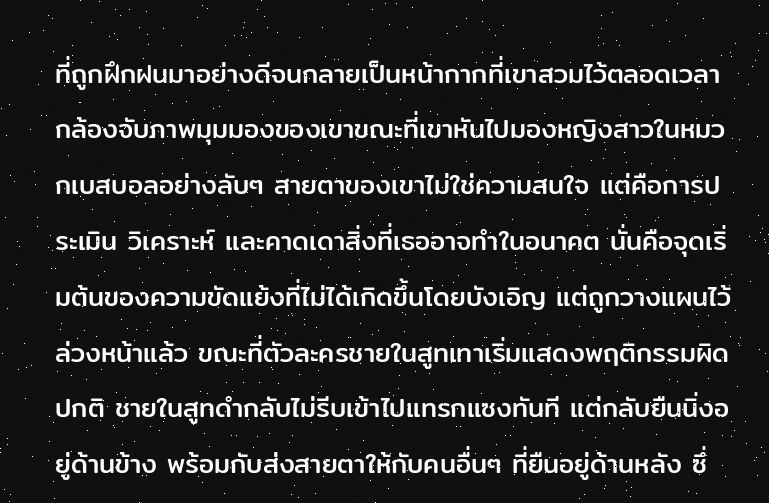ที่ถูกฝึกฝนมาอย่างดีจนกลายเป็นหน้ากากที่เขาสวมไว้ตลอดเวลา กล้องจับภาพมุมมองของเขาขณะที่เขาหันไปมองหญิงสาวในหมวกเบสบอลอย่างลับๆ สายตาของเขาไม่ใช่ความสนใจ แต่คือการประเมิน วิเคราะห์ และคาดเดาสิ่งที่เธออาจทำในอนาคต นั่นคือจุดเริ่มต้นของความขัดแย้งที่ไม่ได้เกิดขึ้นโดยบังเอิญ แต่ถูกวางแผนไว้ล่วงหน้าแล้ว ขณะที่ตัวละครชายในสูทเทาเริ่มแสดงพฤติกรรมผิดปกติ ชายในสูทดำกลับไม่รีบเข้าไปแทรกแซงทันที แต่กลับยืนนิ่งอยู่ด้านข้าง พร้อมกับส่งสายตาให้กับคนอื่นๆ ที่ยืนอยู่ด้านหลัง ซึ่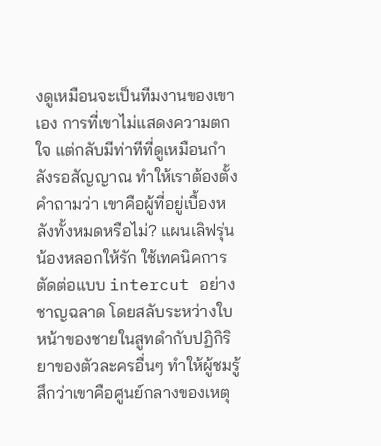งดูเหมือนจะเป็นทีมงานของเขาเอง การที่เขาไม่แสดงความตกใจ แต่กลับมีท่าทีที่ดูเหมือนกำลังรอสัญญาณ ทำให้เราต้องตั้งคำถามว่า เขาคือผู้ที่อยู่เบื้องหลังทั้งหมดหรือไม่? แผนเลิฟรุ่นน้องหลอกให้รัก ใช้เทคนิคการตัดต่อแบบ intercut อย่างชาญฉลาด โดยสลับระหว่างใบหน้าของชายในสูทดำกับปฏิกิริยาของตัวละครอื่นๆ ทำให้ผู้ชมรู้สึกว่าเขาคือศูนย์กลางของเหตุ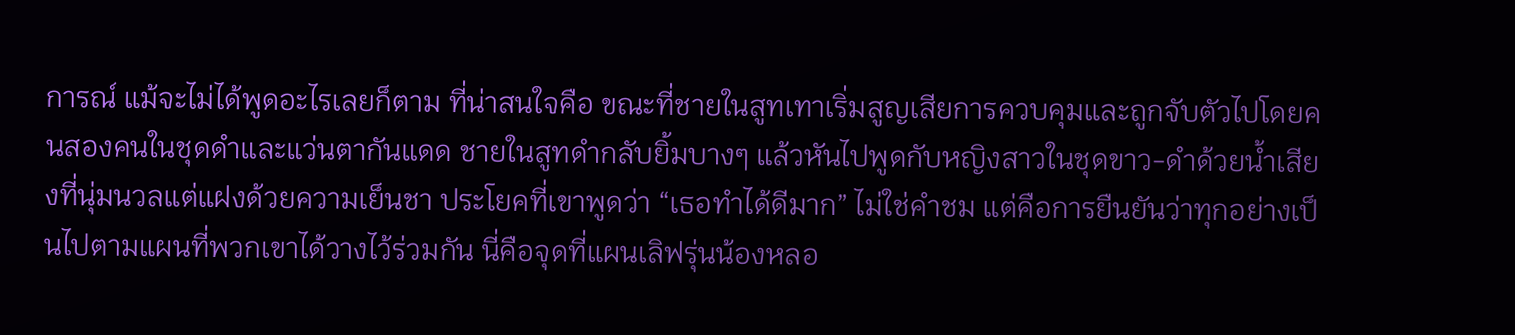การณ์ แม้จะไม่ได้พูดอะไรเลยก็ตาม ที่น่าสนใจคือ ขณะที่ชายในสูทเทาเริ่มสูญเสียการควบคุมและถูกจับตัวไปโดยคนสองคนในชุดดำและแว่นตากันแดด ชายในสูทดำกลับยิ้มบางๆ แล้วหันไปพูดกับหญิงสาวในชุดขาว-ดำด้วยน้ำเสียงที่นุ่มนวลแต่แฝงด้วยความเย็นชา ประโยคที่เขาพูดว่า “เธอทำได้ดีมาก” ไม่ใช่คำชม แต่คือการยืนยันว่าทุกอย่างเป็นไปตามแผนที่พวกเขาได้วางไว้ร่วมกัน นี่คือจุดที่แผนเลิฟรุ่นน้องหลอ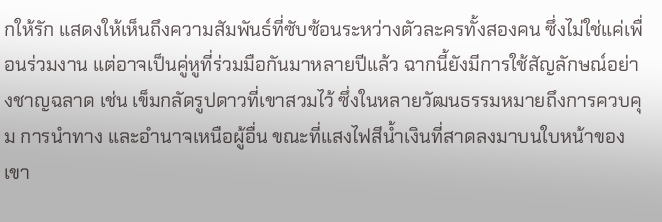กให้รัก แสดงให้เห็นถึงความสัมพันธ์ที่ซับซ้อนระหว่างตัวละครทั้งสองคน ซึ่งไม่ใช่แค่เพื่อนร่วมงาน แต่อาจเป็นคู่หูที่ร่วมมือกันมาหลายปีแล้ว ฉากนี้ยังมีการใช้สัญลักษณ์อย่างชาญฉลาด เช่น เข็มกลัดรูปดาวที่เขาสวมไว้ ซึ่งในหลายวัฒนธรรมหมายถึงการควบคุม การนำทาง และอำนาจเหนือผู้อื่น ขณะที่แสงไฟสีน้ำเงินที่สาดลงมาบนใบหน้าของเขา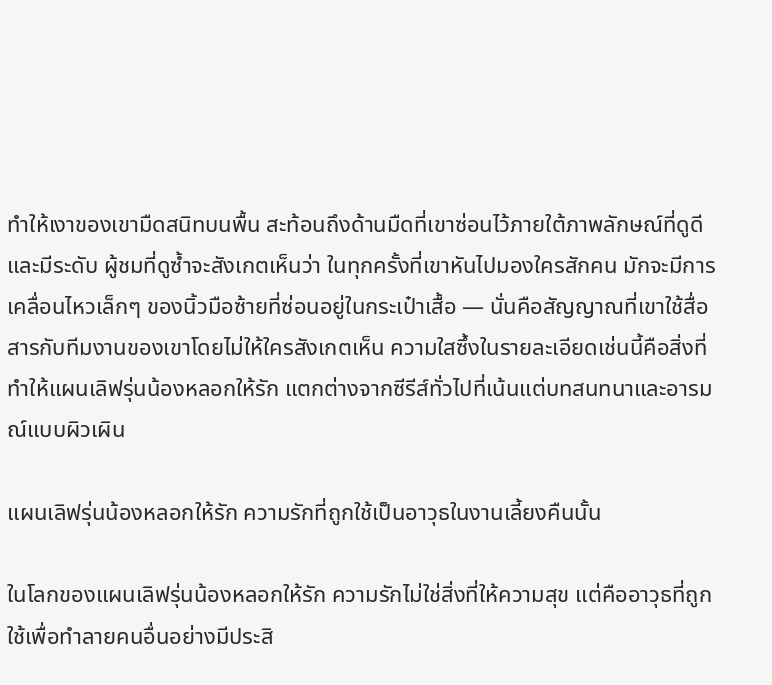ทำให้เงาของเขามืดสนิทบนพื้น สะท้อนถึงด้านมืดที่เขาซ่อนไว้ภายใต้ภาพลักษณ์ที่ดูดีและมีระดับ ผู้ชมที่ดูซ้ำจะสังเกตเห็นว่า ในทุกครั้งที่เขาหันไปมองใครสักคน มักจะมีการเคลื่อนไหวเล็กๆ ของนิ้วมือซ้ายที่ซ่อนอยู่ในกระเป๋าเสื้อ — นั่นคือสัญญาณที่เขาใช้สื่อสารกับทีมงานของเขาโดยไม่ให้ใครสังเกตเห็น ความใสซึ้งในรายละเอียดเช่นนี้คือสิ่งที่ทำให้แผนเลิฟรุ่นน้องหลอกให้รัก แตกต่างจากซีรีส์ทั่วไปที่เน้นแต่บทสนทนาและอารมณ์แบบผิวเผิน

แผนเลิฟรุ่นน้องหลอกให้รัก ความรักที่ถูกใช้เป็นอาวุธในงานเลี้ยงคืนนั้น

ในโลกของแผนเลิฟรุ่นน้องหลอกให้รัก ความรักไม่ใช่สิ่งที่ให้ความสุข แต่คืออาวุธที่ถูกใช้เพื่อทำลายคนอื่นอย่างมีประสิ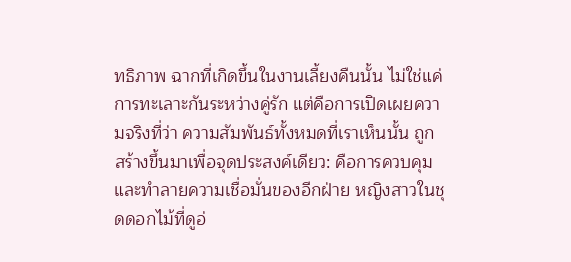ทธิภาพ ฉากที่เกิดขึ้นในงานเลี้ยงคืนนั้น ไม่ใช่แค่การทะเลาะกันระหว่างคู่รัก แต่คือการเปิดเผยความจริงที่ว่า ความสัมพันธ์ทั้งหมดที่เราเห็นนั้น ถูกสร้างขึ้นมาเพื่อจุดประสงค์เดียว: คือการควบคุมและทำลายความเชื่อมั่นของอีกฝ่าย หญิงสาวในชุดดอกไม้ที่ดูอ่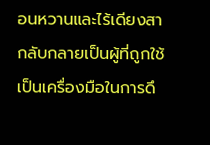อนหวานและไร้เดียงสา กลับกลายเป็นผู้ที่ถูกใช้เป็นเครื่องมือในการดึ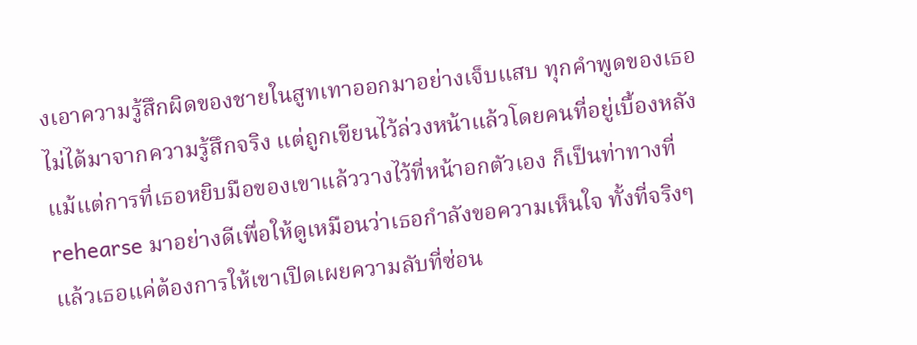งเอาความรู้สึกผิดของชายในสูทเทาออกมาอย่างเจ็บแสบ ทุกคำพูดของเธอไม่ได้มาจากความรู้สึกจริง แต่ถูกเขียนไว้ล่วงหน้าแล้วโดยคนที่อยู่เบื้องหลัง แม้แต่การที่เธอหยิบมือของเขาแล้ววางไว้ที่หน้าอกตัวเอง ก็เป็นท่าทางที่ rehearse มาอย่างดีเพื่อให้ดูเหมือนว่าเธอกำลังขอความเห็นใจ ทั้งที่จริงๆ แล้วเธอแค่ต้องการให้เขาเปิดเผยความลับที่ซ่อน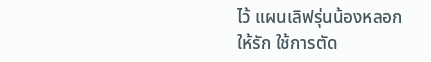ไว้ แผนเลิฟรุ่นน้องหลอกให้รัก ใช้การตัด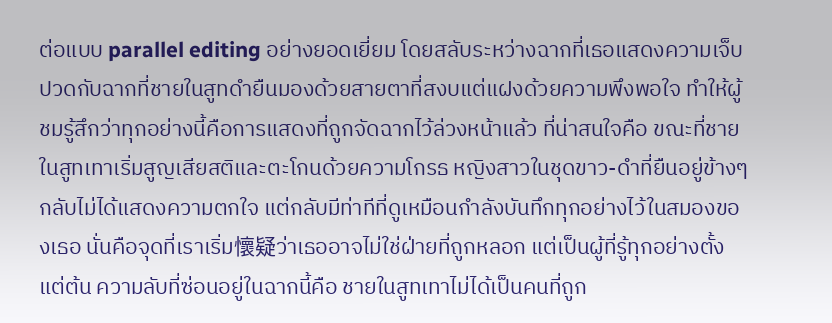ต่อแบบ parallel editing อย่างยอดเยี่ยม โดยสลับระหว่างฉากที่เธอแสดงความเจ็บปวดกับฉากที่ชายในสูทดำยืนมองด้วยสายตาที่สงบแต่แฝงด้วยความพึงพอใจ ทำให้ผู้ชมรู้สึกว่าทุกอย่างนี้คือการแสดงที่ถูกจัดฉากไว้ล่วงหน้าแล้ว ที่น่าสนใจคือ ขณะที่ชายในสูทเทาเริ่มสูญเสียสติและตะโกนด้วยความโกรธ หญิงสาวในชุดขาว-ดำที่ยืนอยู่ข้างๆ กลับไม่ได้แสดงความตกใจ แต่กลับมีท่าทีที่ดูเหมือนกำลังบันทึกทุกอย่างไว้ในสมองของเธอ นั่นคือจุดที่เราเริ่ม懷疑ว่าเธออาจไม่ใช่ฝ่ายที่ถูกหลอก แต่เป็นผู้ที่รู้ทุกอย่างตั้งแต่ต้น ความลับที่ซ่อนอยู่ในฉากนี้คือ ชายในสูทเทาไม่ได้เป็นคนที่ถูก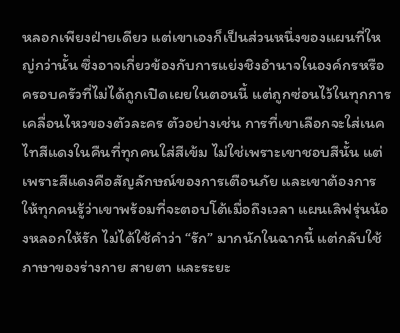หลอกเพียงฝ่ายเดียว แต่เขาเองก็เป็นส่วนหนึ่งของแผนที่ใหญ่กว่านั้น ซึ่งอาจเกี่ยวข้องกับการแย่งชิงอำนาจในองค์กรหรือครอบครัวที่ไม่ได้ถูกเปิดเผยในตอนนี้ แต่ถูกซ่อนไว้ในทุกการเคลื่อนไหวของตัวละคร ตัวอย่างเช่น การที่เขาเลือกจะใส่เนคไทสีแดงในคืนที่ทุกคนใส่สีเข้ม ไม่ใช่เพราะเขาชอบสีนั้น แต่เพราะสีแดงคือสัญลักษณ์ของการเตือนภัย และเขาต้องการให้ทุกคนรู้ว่าเขาพร้อมที่จะตอบโต้เมื่อถึงเวลา แผนเลิฟรุ่นน้องหลอกให้รัก ไม่ได้ใช้คำว่า “รัก” มากนักในฉากนี้ แต่กลับใช้ภาษาของร่างกาย สายตา และระยะ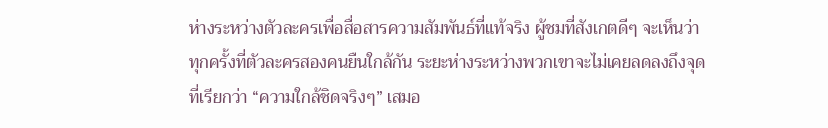ห่างระหว่างตัวละครเพื่อสื่อสารความสัมพันธ์ที่แท้จริง ผู้ชมที่สังเกตดีๆ จะเห็นว่า ทุกครั้งที่ตัวละครสองคนยืนใกล้กัน ระยะห่างระหว่างพวกเขาจะไม่เคยลดลงถึงจุดที่เรียกว่า “ความใกล้ชิดจริงๆ” เสมอ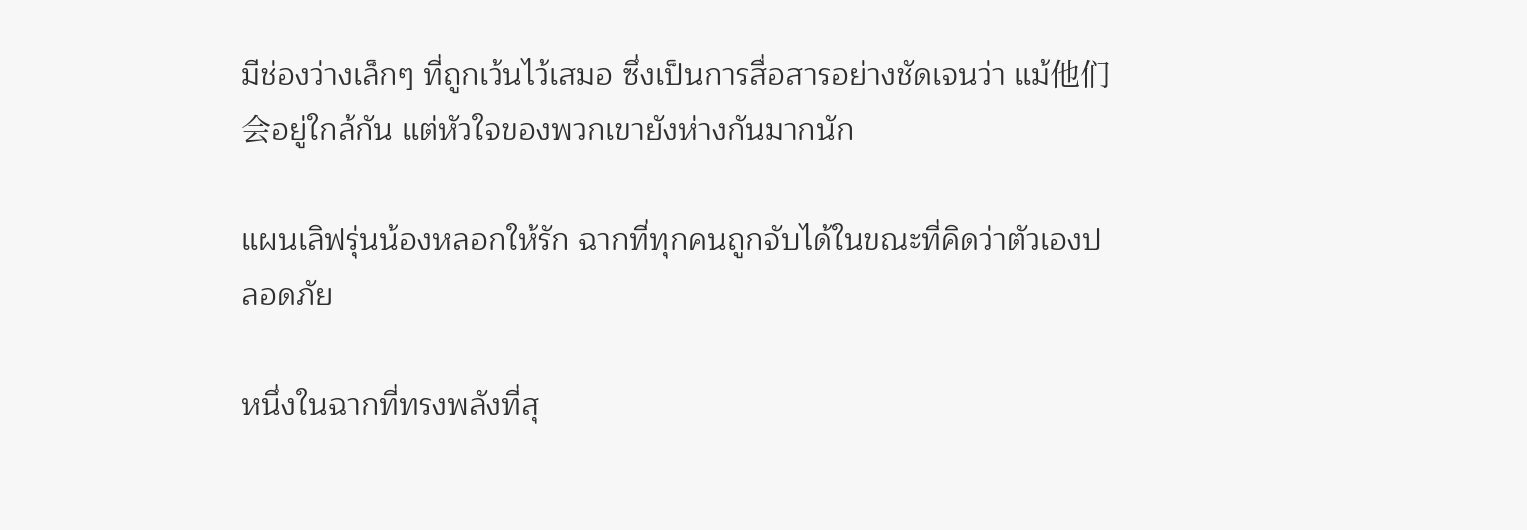มีช่องว่างเล็กๆ ที่ถูกเว้นไว้เสมอ ซึ่งเป็นการสื่อสารอย่างชัดเจนว่า แม้他们会อยู่ใกล้กัน แต่หัวใจของพวกเขายังห่างกันมากนัก

แผนเลิฟรุ่นน้องหลอกให้รัก ฉากที่ทุกคนถูกจับได้ในขณะที่คิดว่าตัวเองปลอดภัย

หนึ่งในฉากที่ทรงพลังที่สุ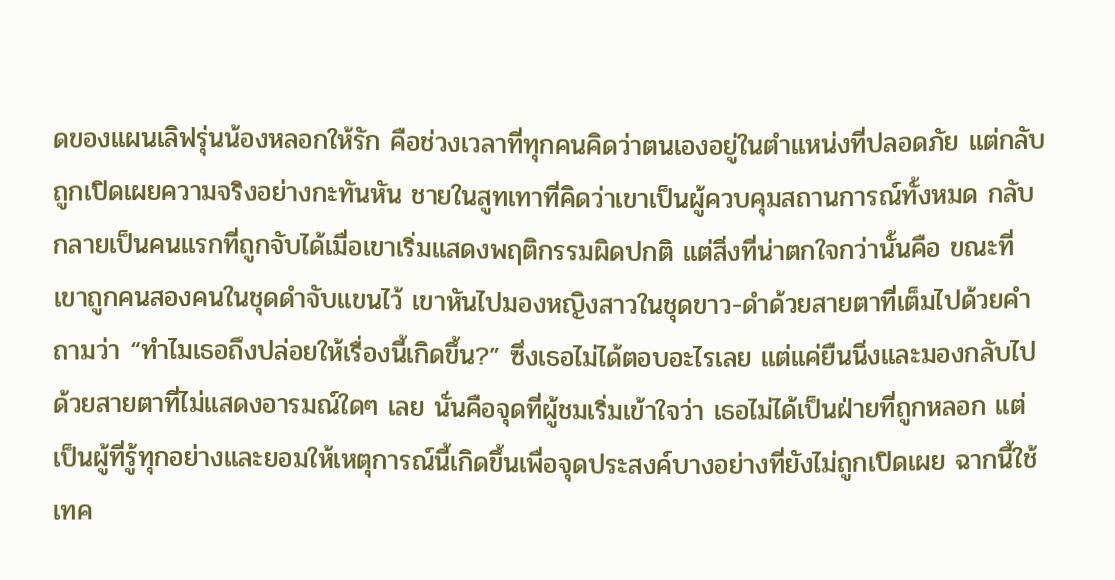ดของแผนเลิฟรุ่นน้องหลอกให้รัก คือช่วงเวลาที่ทุกคนคิดว่าตนเองอยู่ในตำแหน่งที่ปลอดภัย แต่กลับถูกเปิดเผยความจริงอย่างกะทันหัน ชายในสูทเทาที่คิดว่าเขาเป็นผู้ควบคุมสถานการณ์ทั้งหมด กลับกลายเป็นคนแรกที่ถูกจับได้เมื่อเขาเริ่มแสดงพฤติกรรมผิดปกติ แต่สิ่งที่น่าตกใจกว่านั้นคือ ขณะที่เขาถูกคนสองคนในชุดดำจับแขนไว้ เขาหันไปมองหญิงสาวในชุดขาว-ดำด้วยสายตาที่เต็มไปด้วยคำถามว่า “ทำไมเธอถึงปล่อยให้เรื่องนี้เกิดขึ้น?” ซึ่งเธอไม่ได้ตอบอะไรเลย แต่แค่ยืนนิ่งและมองกลับไปด้วยสายตาที่ไม่แสดงอารมณ์ใดๆ เลย นั่นคือจุดที่ผู้ชมเริ่มเข้าใจว่า เธอไม่ได้เป็นฝ่ายที่ถูกหลอก แต่เป็นผู้ที่รู้ทุกอย่างและยอมให้เหตุการณ์นี้เกิดขึ้นเพื่อจุดประสงค์บางอย่างที่ยังไม่ถูกเปิดเผย ฉากนี้ใช้เทค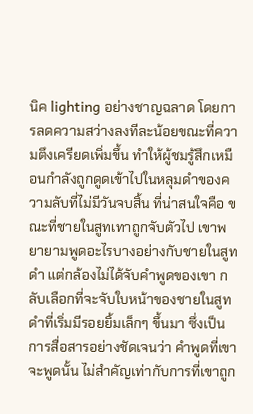นิค lighting อย่างชาญฉลาด โดยการลดความสว่างลงทีละน้อยขณะที่ความตึงเครียดเพิ่มขึ้น ทำให้ผู้ชมรู้สึกเหมือนกำลังถูกดูดเข้าไปในหลุมดำของความลับที่ไม่มีวันจบสิ้น ที่น่าสนใจคือ ขณะที่ชายในสูทเทาถูกจับตัวไป เขาพยายามพูดอะไรบางอย่างกับชายในสูทดำ แต่กล้องไม่ได้จับคำพูดของเขา กลับเลือกที่จะจับใบหน้าของชายในสูทดำที่เริ่มมีรอยยิ้มเล็กๆ ขึ้นมา ซึ่งเป็นการสื่อสารอย่างชัดเจนว่า คำพูดที่เขาจะพูดนั้น ไม่สำคัญเท่ากับการที่เขาถูก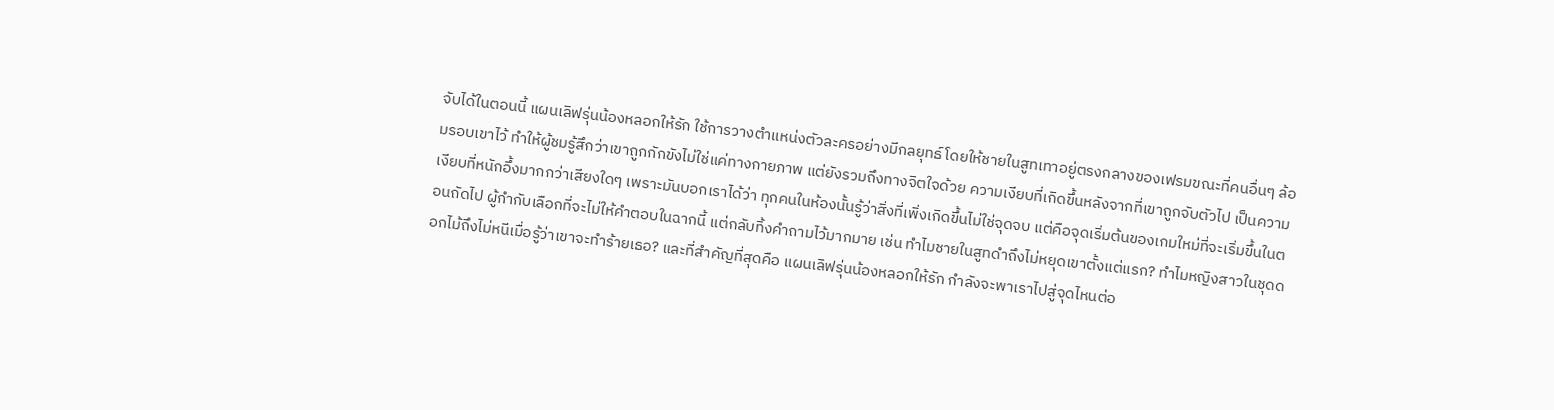จับได้ในตอนนี้ แผนเลิฟรุ่นน้องหลอกให้รัก ใช้การวางตำแหน่งตัวละครอย่างมีกลยุทธ์ โดยให้ชายในสูทเทาอยู่ตรงกลางของเฟรมขณะที่คนอื่นๆ ล้อมรอบเขาไว้ ทำให้ผู้ชมรู้สึกว่าเขาถูกกักขังไม่ใช่แค่ทางกายภาพ แต่ยังรวมถึงทางจิตใจด้วย ความเงียบที่เกิดขึ้นหลังจากที่เขาถูกจับตัวไป เป็นความเงียบที่หนักอึ้งมากกว่าเสียงใดๆ เพราะมันบอกเราได้ว่า ทุกคนในห้องนั้นรู้ว่าสิ่งที่เพิ่งเกิดขึ้นไม่ใช่จุดจบ แต่คือจุดเริ่มต้นของเกมใหม่ที่จะเริ่มขึ้นในตอนถัดไป ผู้กำกับเลือกที่จะไม่ให้คำตอบในฉากนี้ แต่กลับทิ้งคำถามไว้มากมาย เช่น ทำไมชายในสูทดำถึงไม่หยุดเขาตั้งแต่แรก? ทำไมหญิงสาวในชุดดอกไม้ถึงไม่หนีเมื่อรู้ว่าเขาจะทำร้ายเธอ? และที่สำคัญที่สุดคือ แผนเลิฟรุ่นน้องหลอกให้รัก กำลังจะพาเราไปสู่จุดไหนต่อ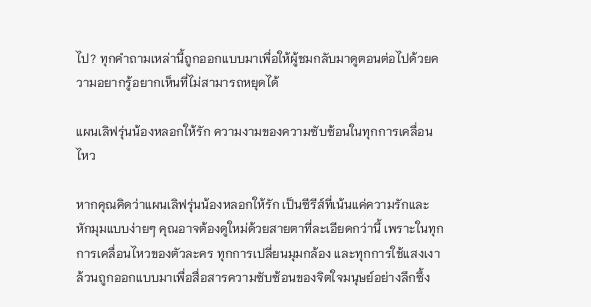ไป? ทุกคำถามเหล่านี้ถูกออกแบบมาเพื่อให้ผู้ชมกลับมาดูตอนต่อไปด้วยความอยากรู้อยากเห็นที่ไม่สามารถหยุดได้

แผนเลิฟรุ่นน้องหลอกให้รัก ความงามของความซับซ้อนในทุกการเคลื่อนไหว

หากคุณคิดว่าแผนเลิฟรุ่นน้องหลอกให้รัก เป็นซีรีส์ที่เน้นแค่ความรักและหักมุมแบบง่ายๆ คุณอาจต้องดูใหม่ด้วยสายตาที่ละเอียดกว่านี้ เพราะในทุกการเคลื่อนไหวของตัวละคร ทุกการเปลี่ยนมุมกล้อง และทุกการใช้แสงเงา ล้วนถูกออกแบบมาเพื่อสื่อสารความซับซ้อนของจิตใจมนุษย์อย่างลึกซึ้ง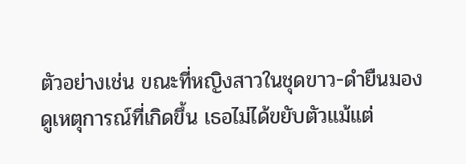ตัวอย่างเช่น ขณะที่หญิงสาวในชุดขาว-ดำยืนมองดูเหตุการณ์ที่เกิดขึ้น เธอไม่ได้ขยับตัวแม้แต่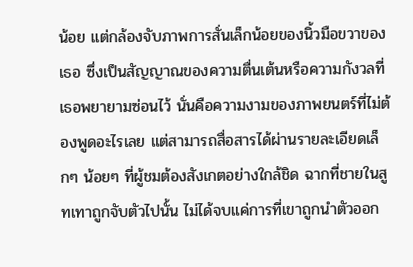น้อย แต่กล้องจับภาพการสั่นเล็กน้อยของนิ้วมือขวาของเธอ ซึ่งเป็นสัญญาณของความตื่นเต้นหรือความกังวลที่เธอพยายามซ่อนไว้ นั่นคือความงามของภาพยนตร์ที่ไม่ต้องพูดอะไรเลย แต่สามารถสื่อสารได้ผ่านรายละเอียดเล็กๆ น้อยๆ ที่ผู้ชมต้องสังเกตอย่างใกล้ชิด ฉากที่ชายในสูทเทาถูกจับตัวไปนั้น ไม่ได้จบแค่การที่เขาถูกนำตัวออก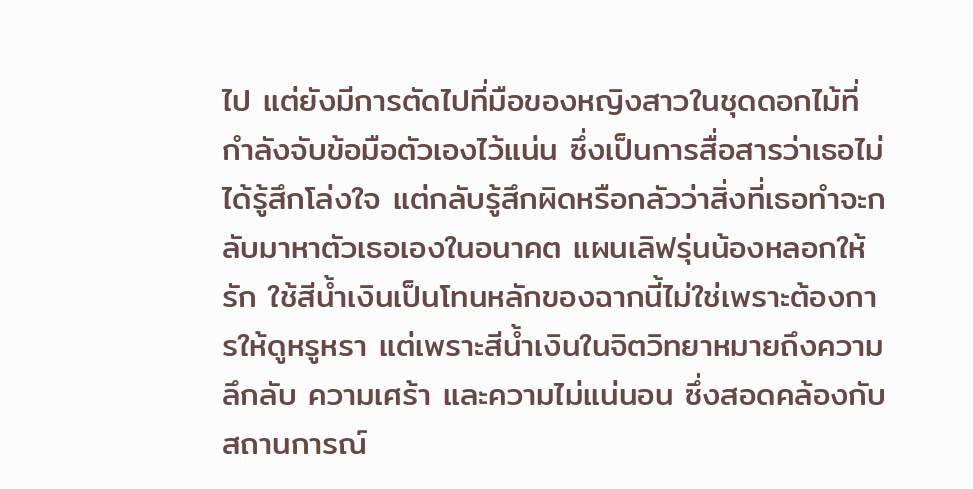ไป แต่ยังมีการตัดไปที่มือของหญิงสาวในชุดดอกไม้ที่กำลังจับข้อมือตัวเองไว้แน่น ซึ่งเป็นการสื่อสารว่าเธอไม่ได้รู้สึกโล่งใจ แต่กลับรู้สึกผิดหรือกลัวว่าสิ่งที่เธอทำจะกลับมาหาตัวเธอเองในอนาคต แผนเลิฟรุ่นน้องหลอกให้รัก ใช้สีน้ำเงินเป็นโทนหลักของฉากนี้ไม่ใช่เพราะต้องการให้ดูหรูหรา แต่เพราะสีน้ำเงินในจิตวิทยาหมายถึงความลึกลับ ความเศร้า และความไม่แน่นอน ซึ่งสอดคล้องกับสถานการณ์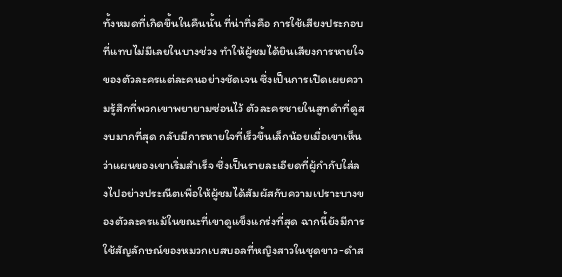ทั้งหมดที่เกิดขึ้นในคืนนั้น ที่น่าทึ่งคือ การใช้เสียงประกอบที่แทบไม่มีเลยในบางช่วง ทำให้ผู้ชมได้ยินเสียงการหายใจของตัวละครแต่ละคนอย่างชัดเจน ซึ่งเป็นการเปิดเผยความรู้สึกที่พวกเขาพยายามซ่อนไว้ ตัวละครชายในสูทดำที่ดูสงบมากที่สุด กลับมีการหายใจที่เร็วขึ้นเล็กน้อยเมื่อเขาเห็นว่าแผนของเขาเริ่มสำเร็จ ซึ่งเป็นรายละเอียดที่ผู้กำกับใส่ลงไปอย่างประณีตเพื่อให้ผู้ชมได้สัมผัสกับความเปราะบางของตัวละครแม้ในขณะที่เขาดูแข็งแกร่งที่สุด ฉากนี้ยังมีการใช้สัญลักษณ์ของหมวกเบสบอลที่หญิงสาวในชุดขาว-ดำส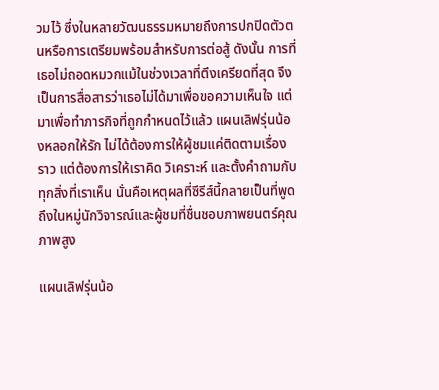วมไว้ ซึ่งในหลายวัฒนธรรมหมายถึงการปกปิดตัวตนหรือการเตรียมพร้อมสำหรับการต่อสู้ ดังนั้น การที่เธอไม่ถอดหมวกแม้ในช่วงเวลาที่ตึงเครียดที่สุด จึงเป็นการสื่อสารว่าเธอไม่ได้มาเพื่อขอความเห็นใจ แต่มาเพื่อทำภารกิจที่ถูกกำหนดไว้แล้ว แผนเลิฟรุ่นน้องหลอกให้รัก ไม่ได้ต้องการให้ผู้ชมแค่ติดตามเรื่องราว แต่ต้องการให้เราคิด วิเคราะห์ และตั้งคำถามกับทุกสิ่งที่เราเห็น นั่นคือเหตุผลที่ซีรีส์นี้กลายเป็นที่พูดถึงในหมู่นักวิจารณ์และผู้ชมที่ชื่นชอบภาพยนตร์คุณภาพสูง

แผนเลิฟรุ่นน้อ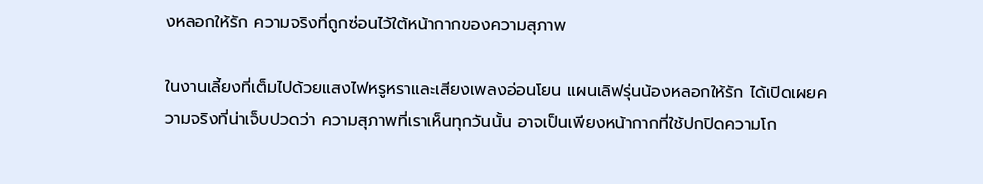งหลอกให้รัก ความจริงที่ถูกซ่อนไว้ใต้หน้ากากของความสุภาพ

ในงานเลี้ยงที่เต็มไปด้วยแสงไฟหรูหราและเสียงเพลงอ่อนโยน แผนเลิฟรุ่นน้องหลอกให้รัก ได้เปิดเผยความจริงที่น่าเจ็บปวดว่า ความสุภาพที่เราเห็นทุกวันนั้น อาจเป็นเพียงหน้ากากที่ใช้ปกปิดความโก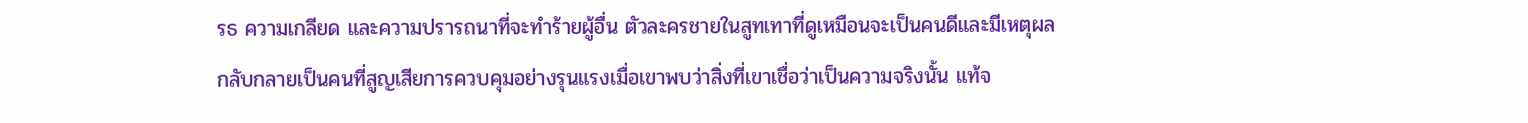รธ ความเกลียด และความปรารถนาที่จะทำร้ายผู้อื่น ตัวละครชายในสูทเทาที่ดูเหมือนจะเป็นคนดีและมีเหตุผล กลับกลายเป็นคนที่สูญเสียการควบคุมอย่างรุนแรงเมื่อเขาพบว่าสิ่งที่เขาเชื่อว่าเป็นความจริงนั้น แท้จ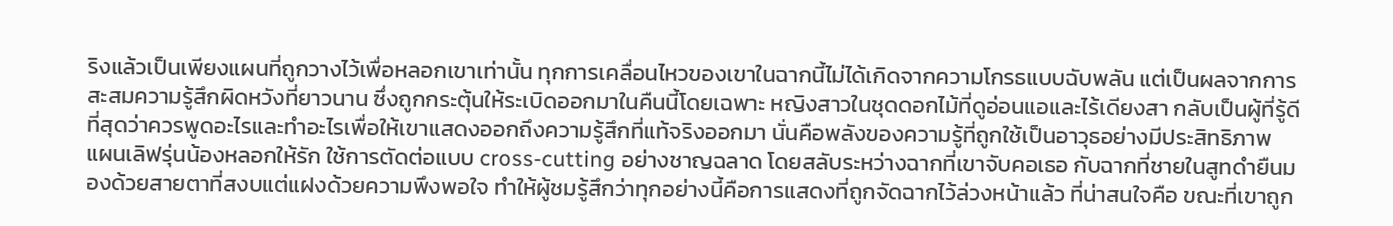ริงแล้วเป็นเพียงแผนที่ถูกวางไว้เพื่อหลอกเขาเท่านั้น ทุกการเคลื่อนไหวของเขาในฉากนี้ไม่ได้เกิดจากความโกรธแบบฉับพลัน แต่เป็นผลจากการสะสมความรู้สึกผิดหวังที่ยาวนาน ซึ่งถูกกระตุ้นให้ระเบิดออกมาในคืนนี้โดยเฉพาะ หญิงสาวในชุดดอกไม้ที่ดูอ่อนแอและไร้เดียงสา กลับเป็นผู้ที่รู้ดีที่สุดว่าควรพูดอะไรและทำอะไรเพื่อให้เขาแสดงออกถึงความรู้สึกที่แท้จริงออกมา นั่นคือพลังของความรู้ที่ถูกใช้เป็นอาวุธอย่างมีประสิทธิภาพ แผนเลิฟรุ่นน้องหลอกให้รัก ใช้การตัดต่อแบบ cross-cutting อย่างชาญฉลาด โดยสลับระหว่างฉากที่เขาจับคอเธอ กับฉากที่ชายในสูทดำยืนมองด้วยสายตาที่สงบแต่แฝงด้วยความพึงพอใจ ทำให้ผู้ชมรู้สึกว่าทุกอย่างนี้คือการแสดงที่ถูกจัดฉากไว้ล่วงหน้าแล้ว ที่น่าสนใจคือ ขณะที่เขาถูก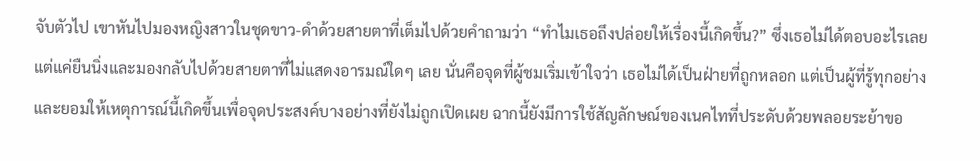จับตัวไป เขาหันไปมองหญิงสาวในชุดขาว-ดำด้วยสายตาที่เต็มไปด้วยคำถามว่า “ทำไมเธอถึงปล่อยให้เรื่องนี้เกิดขึ้น?” ซึ่งเธอไม่ได้ตอบอะไรเลย แต่แค่ยืนนิ่งและมองกลับไปด้วยสายตาที่ไม่แสดงอารมณ์ใดๆ เลย นั่นคือจุดที่ผู้ชมเริ่มเข้าใจว่า เธอไม่ได้เป็นฝ่ายที่ถูกหลอก แต่เป็นผู้ที่รู้ทุกอย่างและยอมให้เหตุการณ์นี้เกิดขึ้นเพื่อจุดประสงค์บางอย่างที่ยังไม่ถูกเปิดเผย ฉากนี้ยังมีการใช้สัญลักษณ์ของเนคไทที่ประดับด้วยพลอยระย้าขอ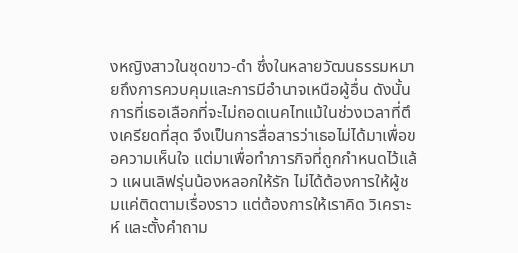งหญิงสาวในชุดขาว-ดำ ซึ่งในหลายวัฒนธรรมหมายถึงการควบคุมและการมีอำนาจเหนือผู้อื่น ดังนั้น การที่เธอเลือกที่จะไม่ถอดเนคไทแม้ในช่วงเวลาที่ตึงเครียดที่สุด จึงเป็นการสื่อสารว่าเธอไม่ได้มาเพื่อขอความเห็นใจ แต่มาเพื่อทำภารกิจที่ถูกกำหนดไว้แล้ว แผนเลิฟรุ่นน้องหลอกให้รัก ไม่ได้ต้องการให้ผู้ชมแค่ติดตามเรื่องราว แต่ต้องการให้เราคิด วิเคราะห์ และตั้งคำถาม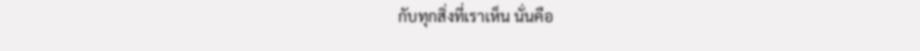กับทุกสิ่งที่เราเห็น นั่นคือ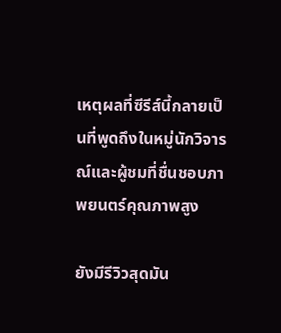เหตุผลที่ซีรีส์นี้กลายเป็นที่พูดถึงในหมู่นักวิจารณ์และผู้ชมที่ชื่นชอบภาพยนตร์คุณภาพสูง

ยังมีรีวิวสุดมัน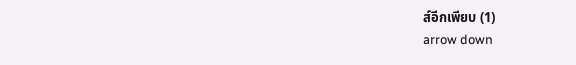ส์อีกเพียบ (1)
arrow down